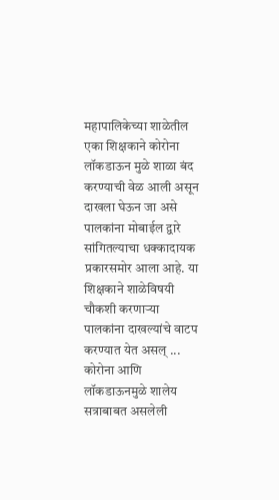महापालिकेच्या शाळेतील एका शिक्षकाने कोरोना लॉकडाऊन मुळे शाळा बंद करण्याची वेळ आली असून दाखला घेऊन जा असे पालकांना मोबाईल द्वारे सांगितल्याचा धक्कादायक प्रकारसमोर आला आहे. या शिक्षकाने शाळेविषयी चौकशी करणाऱ्या पालकांना दाखल्यांचे वाटप करण्यात येत असल् ...
कोरोना आणि लॉकडाऊनमुळे शालेय सत्राबाबत असलेली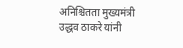अनिश्चितता मुख्यमंत्री उद्धव ठाकरे यांनी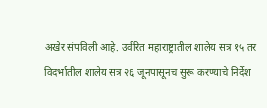अखेर संपविली आहे. उर्वरित महाराष्ट्रातील शालेय सत्र १५ तर विदर्भातील शालेय सत्र २६ जूनपासूनच सुरू करण्याचे निर्देश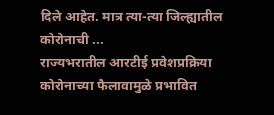दिले आहेत. मात्र त्या-त्या जिल्ह्यातील कोरोनाची ...
राज्यभरातील आरटीई प्रवेशप्रक्रिया कोरोनाच्या फैलावामुळे प्रभावित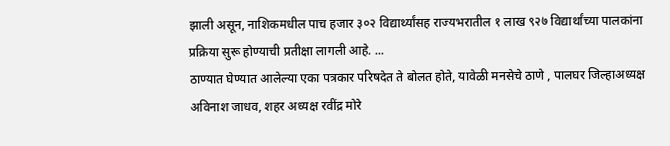झाली असून, नाशिकमधील पाच हजार ३०२ विद्यार्थ्यांसह राज्यभरातील १ लाख ९२७ विद्यार्थांच्या पालकांना प्रक्रिया सुरू होण्याची प्रतीक्षा लागली आहे. ...
ठाण्यात घेण्यात आलेल्या एका पत्रकार परिषदेत ते बोलत होते, यावेळी मनसेचे ठाणे , पालघर जिल्हाअध्यक्ष अविनाश जाधव, शहर अध्यक्ष रवींद्र मोरे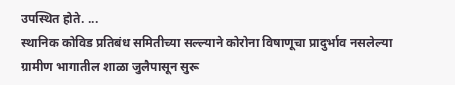उपस्थित होते. ...
स्थानिक कोविड प्रतिबंध समितीच्या सल्ल्याने कोरोना विषाणूचा प्रादुर्भाव नसलेल्या ग्रामीण भागातील शाळा जुलैपासून सुरू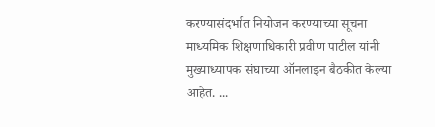करण्यासंदर्भात नियोजन करण्याच्या सूचना माध्यमिक शिक्षणाधिकारी प्रवीण पाटील यांनी मुख्याध्यापक संघाच्या ऑनलाइन बैठकीत केल्या आहेत. ...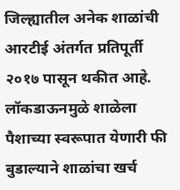जिल्ह्यातील अनेक शाळांची आरटीई अंतर्गत प्रतिपूर्ती २०१७ पासून थकीत आहे. लॉकडाऊनमुळे शाळेला पैशाच्या स्वरूपात येणारी फी बुडाल्याने शाळांचा खर्च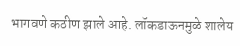भागवणे कठीण झाले आहे. लॉकडाऊनमुळे शालेय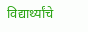विद्यार्थ्यांचे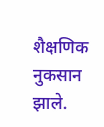शैक्षणिक नुकसान झाले.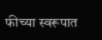फीच्या स्वरूपात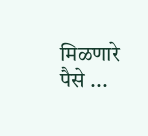मिळणारे पैसे ...